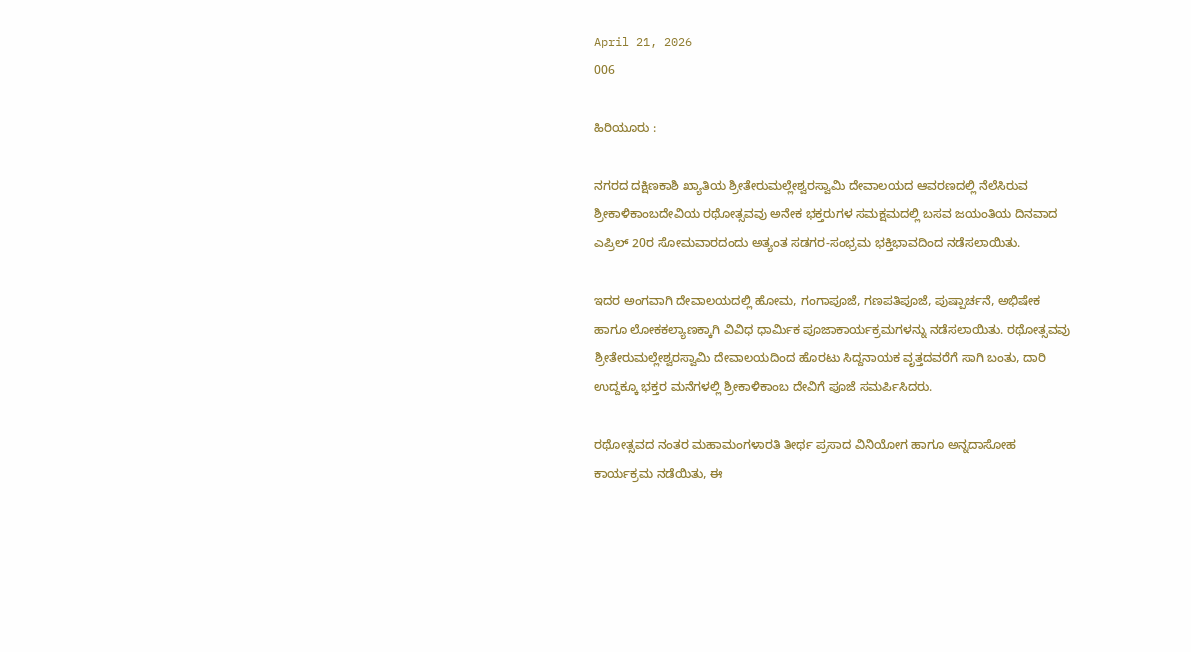April 21, 2026
006

ಹಿರಿಯೂರು :

ನಗರದ ದಕ್ಷಿಣಕಾಶಿ ಖ್ಯಾತಿಯ ಶ್ರೀತೇರುಮಲ್ಲೇಶ್ವರಸ್ವಾಮಿ ದೇವಾಲಯದ ಆವರಣದಲ್ಲಿ ನೆಲೆಸಿರುವ ಶ್ರೀಕಾಳಿಕಾಂಬದೇವಿಯ ರಥೋತ್ಸವವು ಅನೇಕ ಭಕ್ತರುಗಳ ಸಮಕ್ಷಮದಲ್ಲಿ ಬಸವ ಜಯಂತಿಯ ದಿನವಾದ ಎಪ್ರಿಲ್ 20ರ ಸೋಮವಾರದಂದು ಅತ್ಯಂತ ಸಡಗರ-ಸಂಭ್ರಮ ಭಕ್ತಿಭಾವದಿಂದ ನಡೆಸಲಾಯಿತು.

ಇದರ ಅಂಗವಾಗಿ ದೇವಾಲಯದಲ್ಲಿ ಹೋಮ, ಗಂಗಾಪೂಜೆ, ಗಣಪತಿಪೂಜೆ, ಪುಷ್ಪಾರ್ಚನೆ, ಅಭಿಷೇಕ ಹಾಗೂ ಲೋಕಕಲ್ಯಾಣಕ್ಕಾಗಿ ವಿವಿಧ ಧಾರ್ಮಿಕ ಪೂಜಾಕಾರ್ಯಕ್ರಮಗಳನ್ನು ನಡೆಸಲಾಯಿತು. ರಥೋತ್ಸವವು ಶ್ರೀತೇರುಮಲ್ಲೇಶ್ವರಸ್ವಾಮಿ ದೇವಾಲಯದಿಂದ ಹೊರಟು ಸಿದ್ದನಾಯಕ ವೃತ್ತದವರೆಗೆ ಸಾಗಿ ಬಂತು, ದಾರಿ ಉದ್ದಕ್ಕೂ ಭಕ್ತರ ಮನೆಗಳಲ್ಲಿ ಶ್ರೀಕಾಳಿಕಾಂಬ ದೇವಿಗೆ ಪೂಜೆ ಸಮರ್ಪಿಸಿದರು.

ರಥೋತ್ಸವದ ನಂತರ ಮಹಾಮಂಗಳಾರತಿ ತೀರ್ಥ ಪ್ರಸಾದ ವಿನಿಯೋಗ ಹಾಗೂ ಅನ್ನದಾಸೋಹ ಕಾರ್ಯಕ್ರಮ ನಡೆಯಿತು, ಈ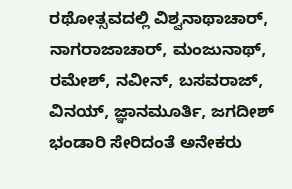ರಥೋತ್ಸವದಲ್ಲಿ ವಿಶ್ವನಾಥಾಚಾರ್, ನಾಗರಾಜಾಚಾರ್, ಮಂಜುನಾಥ್, ರಮೇಶ್, ನವೀನ್, ಬಸವರಾಜ್, ವಿನಯ್, ಜ್ಞಾನಮೂರ್ತಿ, ಜಗದೀಶ್ ಭಂಡಾರಿ ಸೇರಿದಂತೆ ಅನೇಕರು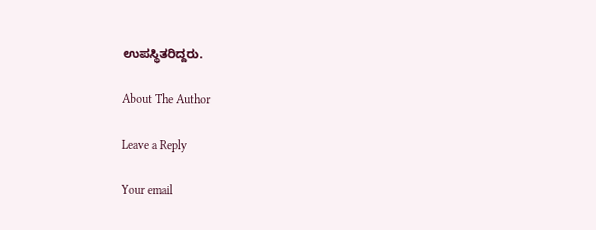ಉಪಸ್ಥಿತರಿದ್ದರು.

About The Author

Leave a Reply

Your email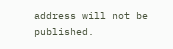address will not be published.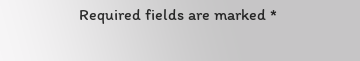Required fields are marked *